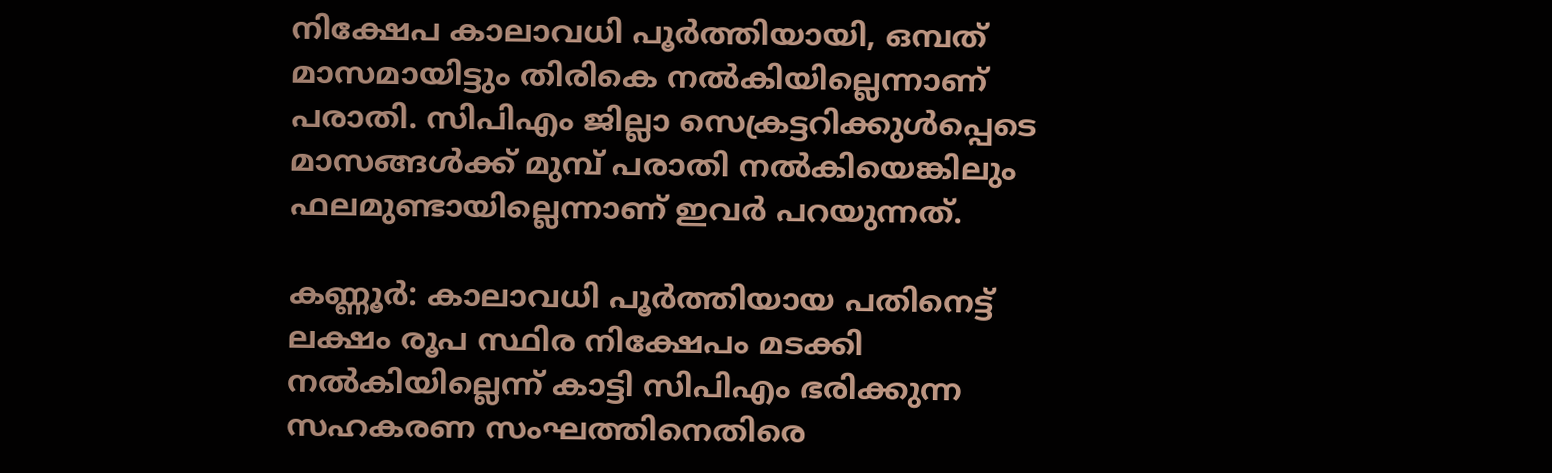നിക്ഷേപ കാലാവധി പൂര്‍ത്തിയായി, ഒമ്പത് മാസമായിട്ടും തിരികെ നല്‍കിയില്ലെന്നാണ് പരാതി. സിപിഎം ജില്ലാ സെക്രട്ടറിക്കുൾപ്പെടെ മാസങ്ങൾക്ക് മുമ്പ് പരാതി നൽകിയെങ്കിലും ഫലമുണ്ടായില്ലെന്നാണ് ഇവര്‍ പറയുന്നത്.

കണ്ണൂര്‍: കാലാവധി പൂർത്തിയായ പതിനെട്ട് ലക്ഷം രൂപ സ്ഥിര നിക്ഷേപം മടക്കി നല്‍കിയില്ലെന്ന് കാട്ടി സിപിഎം ഭരിക്കുന്ന സഹകരണ സംഘത്തിനെതിരെ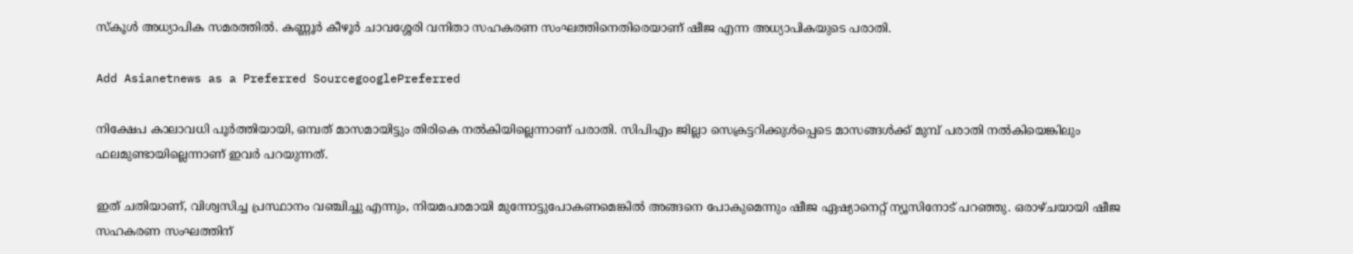സ്കൂള്‍ അധ്യാപിക സമരത്തില്‍. കണ്ണൂർ കീഴൂർ ചാവശ്ശേരി വനിതാ സഹകരണ സംഘത്തിനെതിരെയാണ് ഷീജ എന്ന അധ്യാപികയുടെ പരാതി.

Add Asianetnews as a Preferred SourcegooglePreferred

നിക്ഷേപ കാലാവധി പൂര്‍ത്തിയായി, ഒമ്പത് മാസമായിട്ടും തിരികെ നല്‍കിയില്ലെന്നാണ് പരാതി. സിപിഎം ജില്ലാ സെക്രട്ടറിക്കുൾപ്പെടെ മാസങ്ങൾക്ക് മുമ്പ് പരാതി നൽകിയെങ്കിലും ഫലമുണ്ടായില്ലെന്നാണ് ഇവര്‍ പറയുന്നത്.

ഇത് ചതിയാണ്, വിശ്വസിച്ച പ്രസ്ഥാനം വഞ്ചിച്ചു എന്നും, നിയമപരമായി മുന്നോട്ടുപോകണമെങ്കില്‍ അങ്ങനെ പോകുമെന്നും ഷീജ ഏഷ്യാനെറ്റ് ന്യൂസിനോട് പറഞ്ഞു. ഒരാഴ്ചയായി ഷീജ സഹകരണ സംഘത്തിന്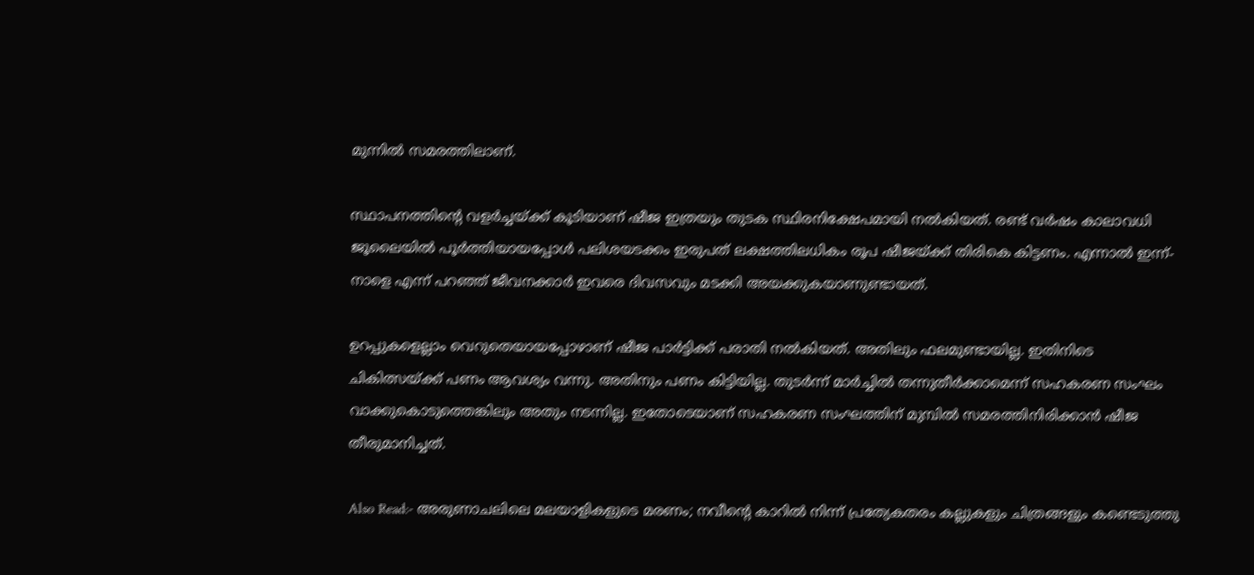മുന്നില്‍ സമരത്തിലാണ്.

സ്ഥാപനത്തിന്‍റെ വളര്‍ച്ചയ്ക്ക് കൂടിയാണ് ഷീജ ഇത്രയും തുടക സ്ഥിരനിക്ഷേപമായി നല്‍കിയത്. രണ്ട് വർഷം കാലാവധി ജൂലൈയിൽ പൂർത്തിയായപ്പോള്‍ പലിശയടക്കം ഇരുപത് ലക്ഷത്തിലധികം രൂപ ഷീജയ്ക്ക് തിരികെ കിട്ടണം. എന്നാല്‍ ഇന്ന്- നാളെ എന്ന് പറഞ്ഞ് ജീവനക്കാര്‍ ഇവരെ ദിവസവും മടക്കി അയക്കുകയാണുണ്ടായത്.

ഉറപ്പുകളെല്ലാം വെറുതെയായപ്പോഴാണ് ഷീജ പാർട്ടിക്ക് പരാതി നല്‍കിയത്. അതിലും ഫലമുണ്ടായില്ല. ഇതിനിടെ ചികിത്സയ്ക്ക് പണം ആവശ്യം വന്നു. അതിനും പണം കിട്ടിയില്ല. തുടര്‍ന്ന് മാർച്ചിൽ തന്നുതീർക്കാമെന്ന് സഹകരണ സംഘം വാക്കുകൊടുത്തെങ്കിലും അതും നടന്നില്ല. ഇതോടെയാണ് സഹകരണ സംഘത്തിന് മുമ്പില്‍ സമരത്തിനിരിക്കാൻ ഷീജ തീരുമാനിച്ചത്.

Also Read:- അരുണാചലിലെ മലയാളികളുടെ മരണം; നവീന്‍റെ കാറില്‍ നിന്ന് പ്രത്യേകതരം കല്ലുകളും ചിത്രങ്ങളും കണ്ടെടുത്തു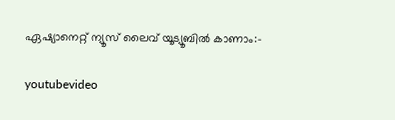ഏഷ്യാനെറ്റ് ന്യൂസ് ലൈവ് യൂട്യൂബില്‍ കാണാം:-

youtubevideo